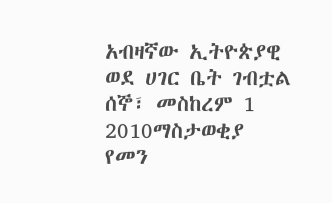አብዛኛው ኢትዮጵያዊ ወደ ሀገር ቤት ገብቷል
ሰኞ፣ መስከረም 1 2010ማስታወቂያ
የመን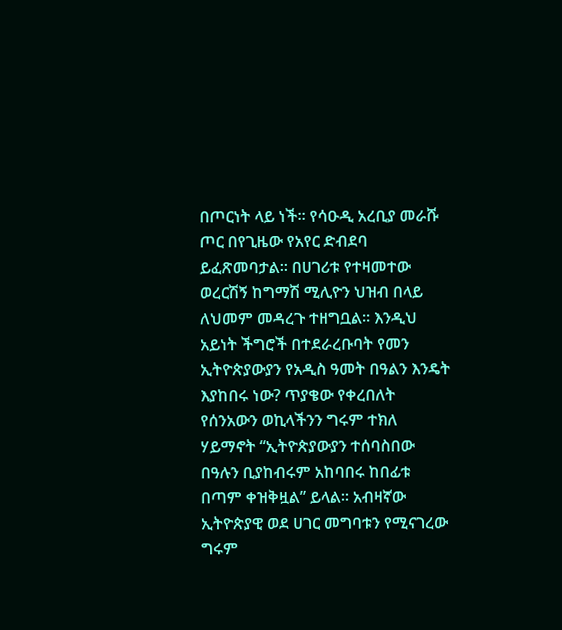በጦርነት ላይ ነች፡፡ የሳዑዲ አረቢያ መራሹ ጦር በየጊዜው የአየር ድብደባ ይፈጽመባታል፡፡ በሀገሪቱ የተዛመተው ወረርሽኝ ከግማሽ ሚሊዮን ህዝብ በላይ ለህመም መዳረጉ ተዘግቧል፡፡ እንዲህ አይነት ችግሮች በተደራረቡባት የመን ኢትዮጵያውያን የአዲስ ዓመት በዓልን እንዴት እያከበሩ ነው? ጥያቄው የቀረበለት የሰንአውን ወኪላችንን ግሩም ተክለ ሃይማኖት “ኢትዮጵያውያን ተሰባስበው በዓሉን ቢያከብሩም አከባበሩ ከበፊቱ በጣም ቀዝቅዟል” ይላል፡፡ አብዛኛው ኢትዮጵያዊ ወደ ሀገር መግባቱን የሚናገረው ግሩም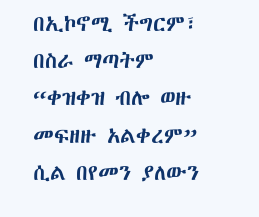በኢኮኖሚ ችግርም፣ በስራ ማጣትም “ቀዝቀዝ ብሎ ወዙ መፍዘዙ አልቀረም” ሲል በየመን ያለውን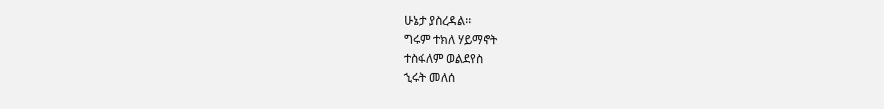ሁኔታ ያስረዳል፡፡
ግሩም ተክለ ሃይማኖት
ተስፋለም ወልደየስ
ኂሩት መለሰ